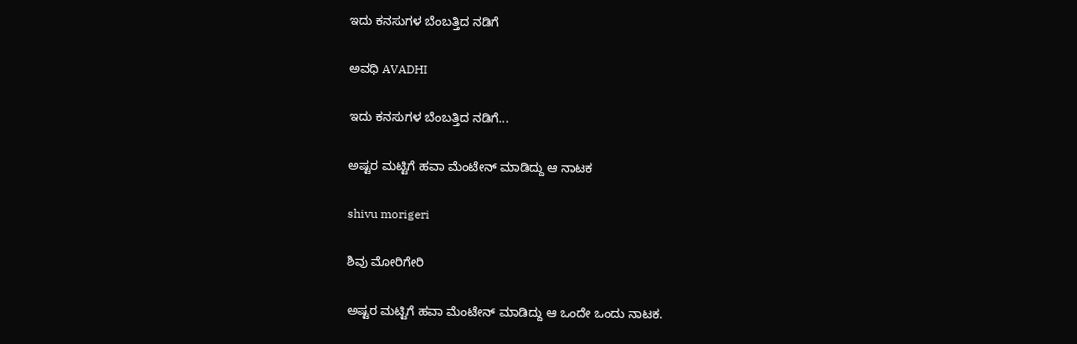ಇದು ಕನಸುಗಳ ಬೆಂಬತ್ತಿದ ನಡಿಗೆ‍

ಅವಧಿ AVADHI

ಇದು ಕನಸುಗಳ ಬೆಂಬತ್ತಿದ ನಡಿಗೆ...

ಅಷ್ಟರ ಮಟ್ಟಿಗೆ ಹವಾ ಮೆಂಟೇನ್ ಮಾಡಿದ್ದು ಆ ನಾಟಕ

shivu morigeri

ಶಿವು ಮೋರಿಗೇರಿ

ಅಷ್ಟರ ಮಟ್ಟಿಗೆ ಹವಾ ಮೆಂಟೇನ್ ಮಾಡಿದ್ದು ಆ ಒಂದೇ ಒಂದು ನಾಟಕ.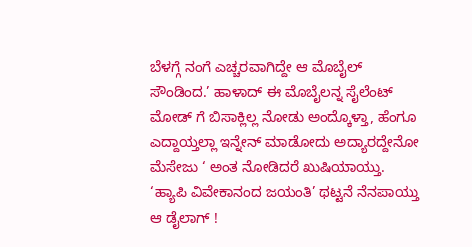ಬೆಳಗ್ಗೆ ನಂಗೆ ಎಚ್ಚರವಾಗಿದ್ದೇ ಆ ಮೊಬೈಲ್ ಸೌಂಡಿಂದ.’ ಹಾಳಾದ್ ಈ ಮೊಬೈಲನ್ನ ಸೈಲೆಂಟ್ ಮೋಡ್ ಗೆ ಬಿಸಾಕ್ಲಿಲ್ಲ ನೋಡು ಅಂದ್ಕೊಳ್ತಾ, ಹೆಂಗೂ ಎದ್ದಾಯ್ತಲ್ಲಾ ಇನ್ನೇನ್ ಮಾಡೋದು ಅದ್ಯಾರದ್ದೇನೋ ಮೆಸೇಜು ‘ ಅಂತ ನೋಡಿದರೆ ಖುಷಿಯಾಯ್ತು. ‘ಹ್ಯಾಪಿ ವಿವೇಕಾನಂದ ಜಯಂತಿ’ ಥಟ್ಟನೆ ನೆನಪಾಯ್ತು ಆ ಡೈಲಾಗ್ !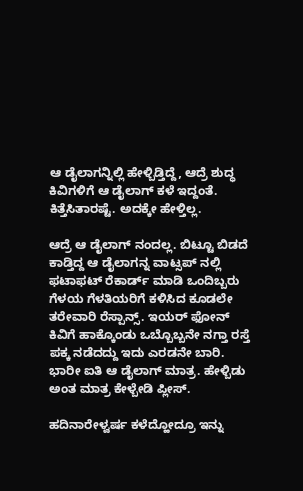ಆ ಡೈಲಾಗನ್ನಿಲ್ಲಿ ಹೇಳ್ಬಿಡ್ತಿದ್ದೆ, ಆದ್ರೆ ಶುದ್ಧ ಕಿವಿಗಳಿಗೆ ಆ ಡೈಲಾಗ್ ಕಳೆ ಇದ್ದಂತೆ. ಕಿತ್ತೆಸಿತಾರಷ್ಟೆ. ಅದಕ್ಕೇ ಹೇಳ್ತಿಲ್ಲ.

ಆದ್ರೆ ಆ ಡೈಲಾಗ್ ನಂದಲ್ಲ. ಬಿಟ್ಟೂ ಬಿಡದೆ ಕಾಡ್ತಿದ್ದ ಆ ಡೈಲಾಗನ್ನ ವಾಟ್ಸಪ್ ನಲ್ಲಿ  ಫಟಾಫಟ್ ರೆಕಾರ್ಡ್ ಮಾಡಿ ಒಂದಿಬ್ಬರು ಗೆಳಯ ಗೆಳತಿಯರಿಗೆ ಕಳಿಸಿದ ಕೂಡಲೇ ತರೇವಾರಿ ರೆಸ್ಪಾನ್ಸ್. ಇಯರ್ ಫೋನ್ ಕಿವಿಗೆ ಹಾಕ್ಕೊಂಡು ಒಬ್ಬೊಬ್ಬನೇ ನಗ್ತಾ ರಸ್ತೆ ಪಕ್ಕ ನಡೆದದ್ದು ಇದು ಎರಡನೇ ಬಾರಿ. ಭಾರೀ ಐತಿ ಆ ಡೈಲಾಗ್ ಮಾತ್ರ. ಹೇಳ್ಬಿಡು ಅಂತ ಮಾತ್ರ ಕೇಳ್ಬೇಡಿ ಪ್ಲೀಸ್.

ಹದಿನಾರೇಳ್ವರ್ಷ ಕಳೆದ್ಹೋದ್ರೂ ಇನ್ನು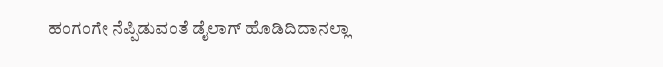ಹಂಗಂಗೇ ನೆಪ್ಪಿಡುವಂತೆ ಡೈಲಾಗ್ ಹೊಡಿದಿದಾನಲ್ಲಾ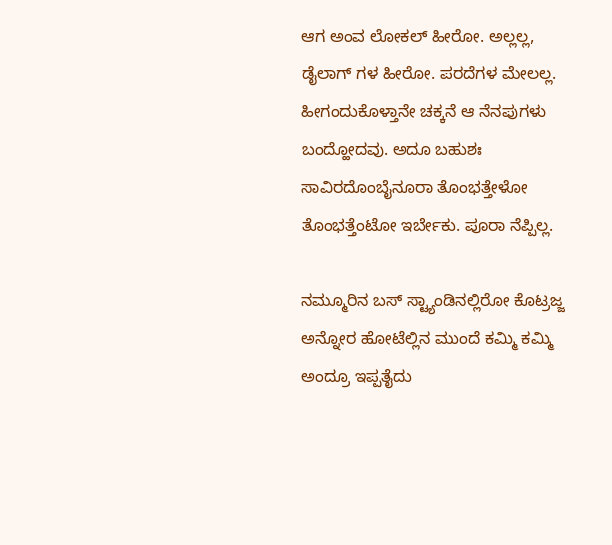ಆಗ ಅಂವ ಲೋಕಲ್ ಹೀರೋ. ಅಲ್ಲಲ್ಲ, ಡೈಲಾಗ್ ಗಳ ಹೀರೋ. ಪರದೆಗಳ ಮೇಲಲ್ಲ. ಹೀಗಂದುಕೊಳ್ತಾನೇ ಚಕ್ಕನೆ ಆ ನೆನಪುಗಳು ಬಂದ್ಹೋದವು. ಅದೂ ಬಹುಶಃ ಸಾವಿರದೊಂಬೈನೂರಾ ತೊಂಭತ್ತೇಳೋ ತೊಂಭತ್ತೆಂಟೋ ಇರ್ಬೇಕು. ಪೂರಾ ನೆಪ್ಪಿಲ್ಲ.

ನಮ್ಮೂರಿನ ಬಸ್ ಸ್ಟ್ಯಾಂಡಿನಲ್ಲಿರೋ ಕೊಟ್ರಜ್ಜ ಅನ್ನೋರ ಹೋಟೆಲ್ಲಿನ ಮುಂದೆ ಕಮ್ಮಿ ಕಮ್ಮಿ ಅಂದ್ರೂ ಇಪ್ಪತೈದು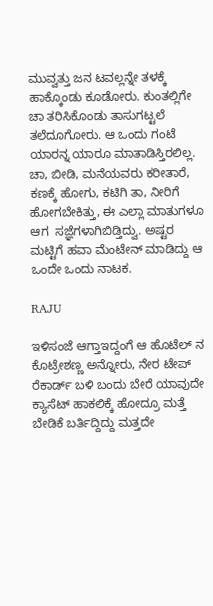ಮುವ್ವತ್ತು ಜನ ಟವಲ್ಲನ್ನೇ ತಳಕ್ಕೆ ಹಾಕ್ಕೊಂಡು ಕೂಡೋರು. ಕುಂತಲ್ಲಿಗೇ ಚಾ ತರಿಸಿಕೊಂಡು ತಾಸುಗಟ್ಟಲೆ ತಲೆದೂಗೋರು. ಆ ಒಂದು ಗಂಟೆ ಯಾರನ್ನ ಯಾರೂ ಮಾತಾಡಿಸ್ತಿರಲಿಲ್ಲ. ಚಾ, ಬೀಡಿ, ಮನೆಯವರು ಕರೀತಾರೆ, ಕಣಕ್ಕೆ ಹೋಗು, ಕಟಿಗಿ ತಾ, ನೀರಿಗೆ ಹೋಗಬೇಕಿತ್ತು, ಈ ಎಲ್ಲಾ ಮಾತುಗಳೂ ಆಗ  ಸಜ್ಞೆಗಳಾಗಿಬಿಡ್ತಿದ್ವು. ಅಷ್ಟರ ಮಟ್ಟಿಗೆ ಹವಾ ಮೆಂಟೇನ್ ಮಾಡಿದ್ದು ಆ ಒಂದೇ ಒಂದು ನಾಟಕ.

RAJU

ಇಳಿಸಂಜೆ ಆಗ್ತಾಇದ್ದಂಗೆ ಆ ಹೊಟೆಲ್ ನ ಕೊಟ್ರೇಶಣ್ಣ ಅನ್ನೋರು, ನೇರ ಟೇಪ್ ರೆಕಾರ್ಡ್ ಬಳಿ ಬಂದು ಬೇರೆ ಯಾವುದೇ ಕ್ಯಾಸೆಟ್ ಹಾಕಲಿಕ್ಕೆ ಹೋದ್ರೂ ಮತ್ತೆ ಬೇಡಿಕೆ ಬರ್ತಿದ್ದಿದ್ದು ಮತ್ತದೇ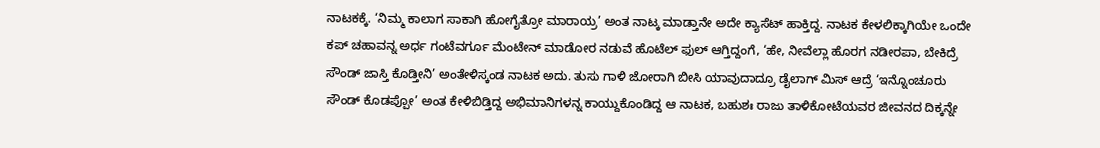ನಾಟಕಕ್ಕೆ. ‘ನಿಮ್ಮ ಕಾಲಾಗ ಸಾಕಾಗಿ ಹೋಗೈತ್ರೋ ಮಾರಾಯ್ರ’ ಅಂತ ನಾಟ್ಕ ಮಾಡ್ತಾನೇ ಅದೇ ಕ್ಯಾಸೆಟ್ ಹಾಕ್ತಿದ್ದ. ನಾಟಕ ಕೇಳಲಿಕ್ಕಾಗಿಯೇ ಒಂದೇ ಕಪ್ ಚಹಾವನ್ನ ಅರ್ಧ ಗಂಟೆವರ್ಗೂ ಮೆಂಟೇನ್ ಮಾಡೋರ ನಡುವೆ ಹೊಟೆಲ್ ಫುಲ್ ಆಗ್ತಿದ್ದಂಗೆ, ‘ಹೇ, ನೀವೆಲ್ಲಾ ಹೊರಗ ನಡೀರಪಾ, ಬೇಕಿದ್ರೆ ಸೌಂಡ್ ಜಾಸ್ತಿ ಕೊಡ್ತೀನಿ’ ಅಂತೇಳಿಸ್ಕಂಡ ನಾಟಕ ಅದು. ತುಸು ಗಾಳಿ ಜೋರಾಗಿ ಬೀಸಿ ಯಾವುದಾದ್ರೂ ಡೈಲಾಗ್ ಮಿಸ್ ಆದ್ರೆ ‘ಇನ್ನೊಂಚೂರು ಸೌಂಡ್ ಕೊಡಪ್ಪೋ’ ಅಂತ ಕೇಳಿಬಿಡ್ತಿದ್ದ ಅಭಿಮಾನಿಗಳನ್ನ ಕಾಯ್ದುಕೊಂಡಿದ್ದ ಆ ನಾಟಕ, ಬಹುಶಃ ರಾಜು ತಾಳಿಕೋಟೆಯವರ ಜೀವನದ ದಿಕ್ಕನ್ನೇ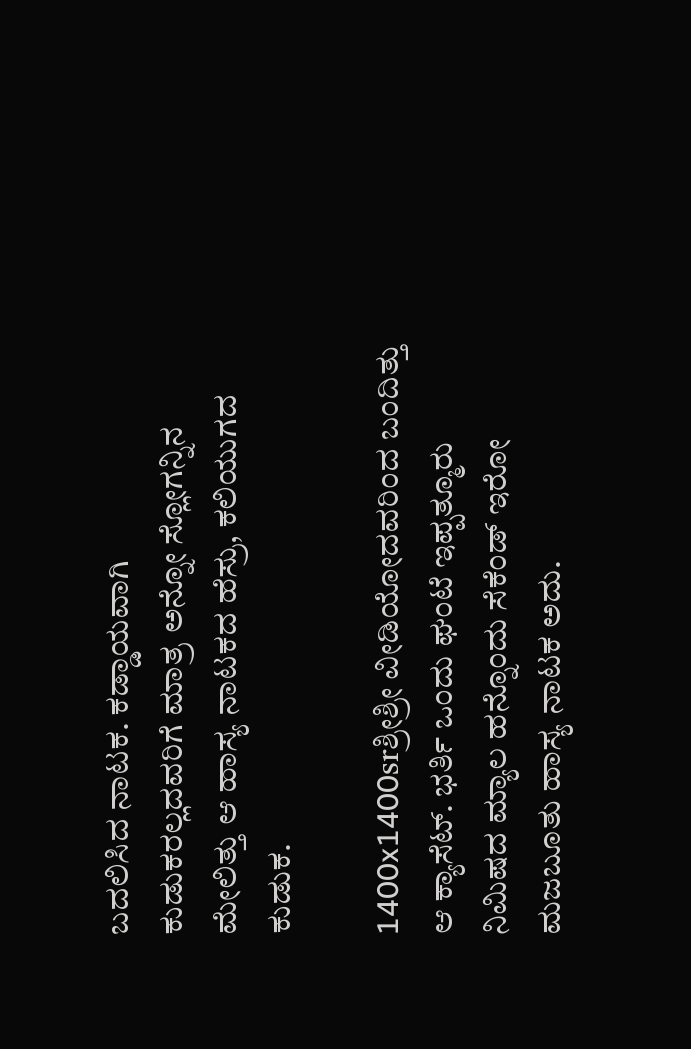ಬದಲಿಸಿದ ನಾಟಕ. ಕಡ್ಡಾಯವಾಗಿ ಕುಡುಕರಲ್ಲದವರಿಗೆ ಮಾತ್ರ ಅನ್ನೋ ಸ್ಲೋಗನ್ನಿನ ಮೇಲಿತ್ತು ಆ ಹಾಸ್ಯ ನಾಟಕದ ಹೆಸ್ರು, ಕಲಿಯುಗದ ಕುಡುಕ.

1400x1400srಶ್ರೀಶ್ರೀ ವೀಡಿಯೋದವರಿಂದ ಬಂದಿತ್ತು ಆ ಕ್ಯಾಸೆಟ್. ಭರ್ತಿ ಒಂದು ಘಂಟೆ ಇಪ್ಪತ್ಮೂರು ನಿಮಿಷದ ಮ್ಯಾಲ ಹನ್ನೊಂದು ಸೆಕೆಂಡ್ ಇರೋ ಮಜಬೂತು ಹಾಸ್ಯ ನಾಟಕ ಅದು.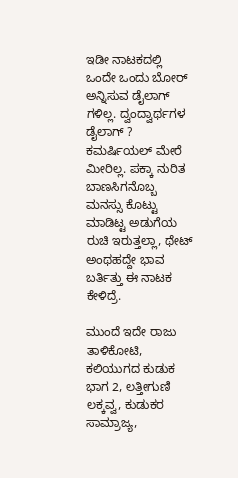ಇಡೀ ನಾಟಕದಲ್ಲಿ ಒಂದೇ ಒಂದು ಬೋರ್ ಅನ್ನಿಸುವ ಡೈಲಾಗ್ ಗಳಿಲ್ಲ. ದ್ವಂದ್ವಾರ್ಥಗಳ ಡೈಲಾಗ್ ? ಕಮರ್ಷಿಯಲ್ ಮೇರೆ ಮೀರಿಲ್ಲ. ಪಕ್ಕಾ ನುರಿತ ಬಾಣಸಿಗನೊಬ್ಬ ಮನಸ್ಸು ಕೊಟ್ಟು ಮಾಡಿಟ್ಟ ಅಡುಗೆಯ ರುಚಿ ಇರುತ್ತಲ್ಲಾ, ಥೇಟ್ ಅಂಥಹದ್ದೇ ಭಾವ ಬರ್ತಿತ್ತು ಈ ನಾಟಕ ಕೇಳಿದ್ರೆ.

ಮುಂದೆ ಇದೇ ರಾಜು ತಾಳಿಕೋಟಿ, ಕಲಿಯುಗದ ಕುಡುಕ ಭಾಗ 2, ಲತ್ತೀಗುಣಿ ಲಕ್ಕವ್ವ, ಕುಡುಕರ ಸಾಮ್ರಾಜ್ಯ,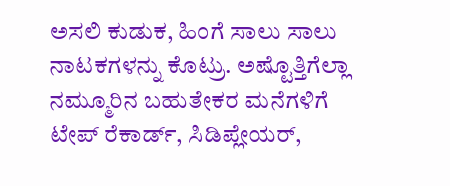ಅಸಲಿ ಕುಡುಕ, ಹಿಂಗೆ ಸಾಲು ಸಾಲು ನಾಟಕಗಳನ್ನು ಕೊಟ್ರು. ಅಷ್ಟೊತ್ತಿಗೆಲ್ಲಾ ನಮ್ಮೂರಿನ ಬಹುತೇಕರ ಮನೆಗಳಿಗೆ ಟೇಪ್ ರೆಕಾರ್ಡ್, ಸಿಡಿಪ್ಲೇಯರ್,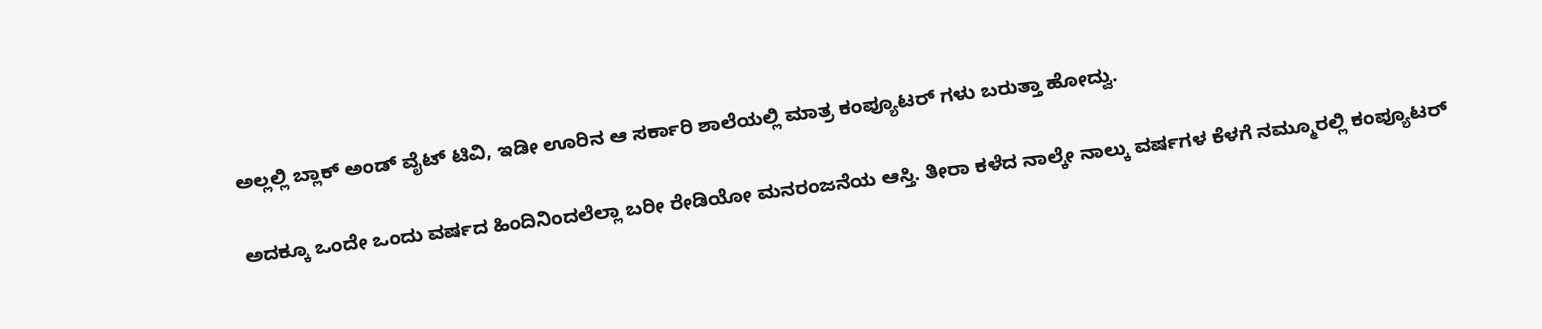ಅಲ್ಲಲ್ಲಿ ಬ್ಲಾಕ್ ಅಂಡ್ ವೈಟ್ ಟಿವಿ, ಇಡೀ ಊರಿನ ಆ ಸರ್ಕಾರಿ ಶಾಲೆಯಲ್ಲಿ ಮಾತ್ರ ಕಂಪ್ಯೂಟರ್ ಗಳು ಬರುತ್ತಾ ಹೋದ್ವು.

ಅದಕ್ಕೂ ಒಂದೇ ಒಂದು ವರ್ಷದ ಹಿಂದಿನಿಂದಲೆಲ್ಲಾ ಬರೀ ರೇಡಿಯೋ ಮನರಂಜನೆಯ ಆಸ್ತಿ. ತೀರಾ ಕಳೆದ ನಾಲ್ಕೇ ನಾಲ್ಕು ವರ್ಷಗಳ ಕೆಳಗೆ ನಮ್ಮೂರಲ್ಲಿ ಕಂಪ್ಯೂಟರ್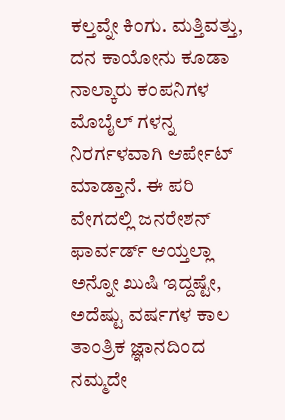ಕಲ್ತವ್ನೇ ಕಿಂಗು. ಮತ್ತಿವತ್ತು, ದನ ಕಾಯೋನು ಕೂಡಾ ನಾಲ್ಕಾರು ಕಂಪನಿಗಳ ಮೊಬೈಲ್ ಗಳನ್ನ ನಿರರ್ಗಳವಾಗಿ ಆರ್ಪೇಟ್ ಮಾಡ್ತಾನೆ. ಈ ಪರಿ ವೇಗದಲ್ಲಿ ಜನರೇಶನ್  ಫಾರ್ವರ್ಡ್ ಆಯ್ತಲ್ಲಾ ಅನ್ನೋ ಖುಷಿ ಇದ್ದಷ್ಟೇ, ಅದೆಷ್ಟು ವರ್ಷಗಳ ಕಾಲ ತಾಂತ್ರಿಕ ಜ್ಞಾನದಿಂದ ನಮ್ಮದೇ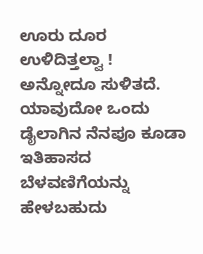ಊರು ದೂರ ಉಳಿದಿತ್ತಲ್ವಾ ! ಅನ್ನೋದೂ ಸುಳಿತದೆ. ಯಾವುದೋ ಒಂದು ಡೈಲಾಗಿನ ನೆನಪೂ ಕೂಡಾ ಇತಿಹಾಸದ ಬೆಳವಣಿಗೆಯನ್ನು ಹೇಳಬಹುದು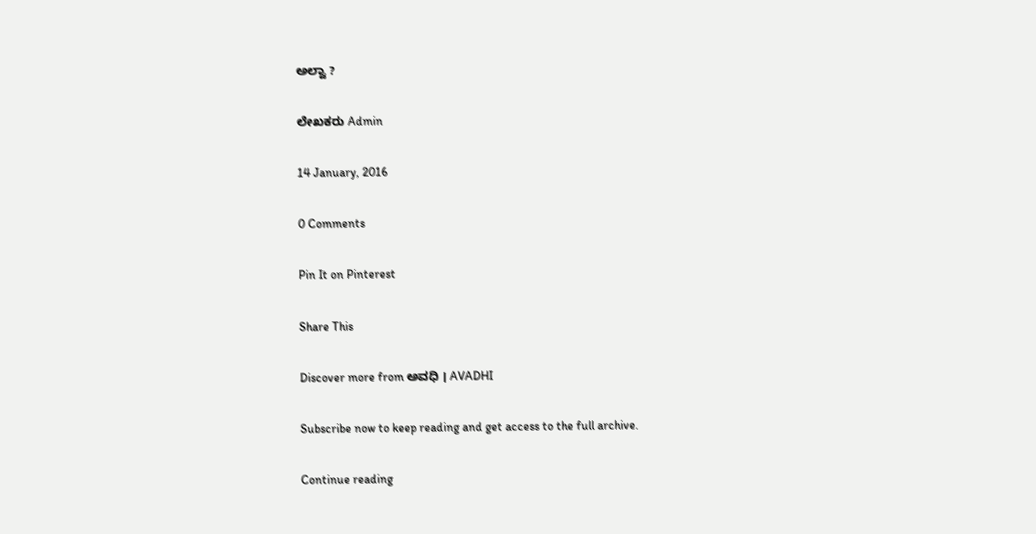ಅಲ್ವಾ ?

ಲೇಖಕರು Admin

14 January, 2016

0 Comments

Pin It on Pinterest

Share This

Discover more from ಅವಧಿ । AVADHI

Subscribe now to keep reading and get access to the full archive.

Continue reading